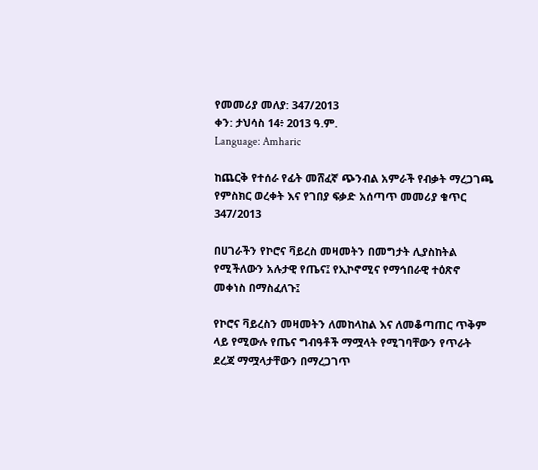የመመሪያ መለያ: 347/2013
ቀን: ታህሳስ 14፥ 2013 ዓ.ም.
Language: Amharic

ከጨርቅ የተሰራ የፊት መሸፈኛ ጭንብል አምራች የብቃት ማረጋገጫ የምስክር ወረቀት እና የገበያ ፍቃድ አሰጣጥ መመሪያ ቁጥር 347/2013

በሀገራችን የኮሮና ቫይረስ መዛመትን በመግታት ሊያስከትል የሚችለውን አሉታዊ የጤና፤ የኢኮኖሚና የማኅበራዊ ተዕጽኖ መቀነስ በማስፈለጉ፤

የኮሮና ቫይረስን መዛመትን ለመከላከል እና ለመቆጣጠር ጥቅም ላይ የሚውሉ የጤና ግብዓቶች ማሟላት የሚገባቸውን የጥራት ደረጃ ማሟላታቸውን በማረጋገጥ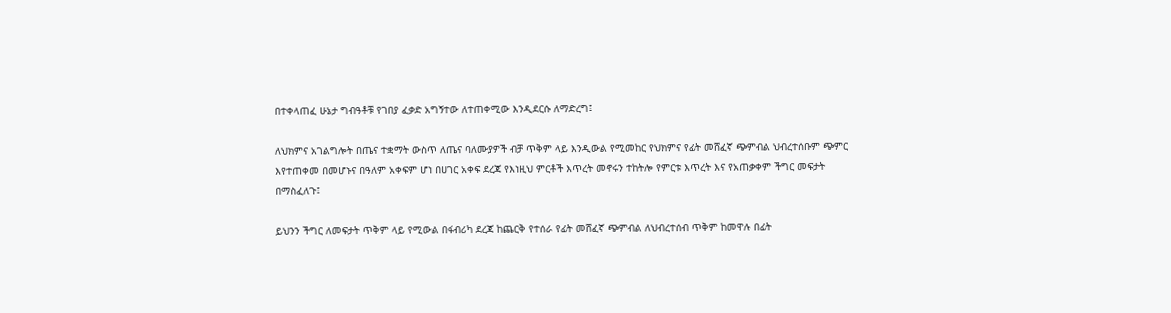በተቀላጠፈ ሁኔታ ግብዓቶቹ የገበያ ፈቃድ አግኝተው ለተጠቀሚው እንዲደርሱ ለማድረግ፤

ለህክምና አገልግሎት በጤና ተቋማት ውስጥ ለጤና ባለሙያዎች ብቻ ጥቅም ላይ እንዲውል የሚመከር የህክምና የፊት መሸፈኛ ጭምብል ህብረተሰቡም ጭምር
እየተጠቀመ በመሆኑና በዓለም አቀፍም ሆነ በሀገር አቀፍ ደረጃ የእነዚህ ምርቶች እጥረት መኖሩን ተከትሎ የምርቱ እጥረት እና የአጠቃቀም ችግር መፍታት
በማስፈለጉ፤

ይህንን ችግር ለመፍታት ጥቅም ላይ የሚውል በፋብሪካ ደረጃ ከጨርቅ የተሰራ የፊት መሸፈኛ ጭምብል ለህብረተሰብ ጥቅም ከመዋሉ በፊት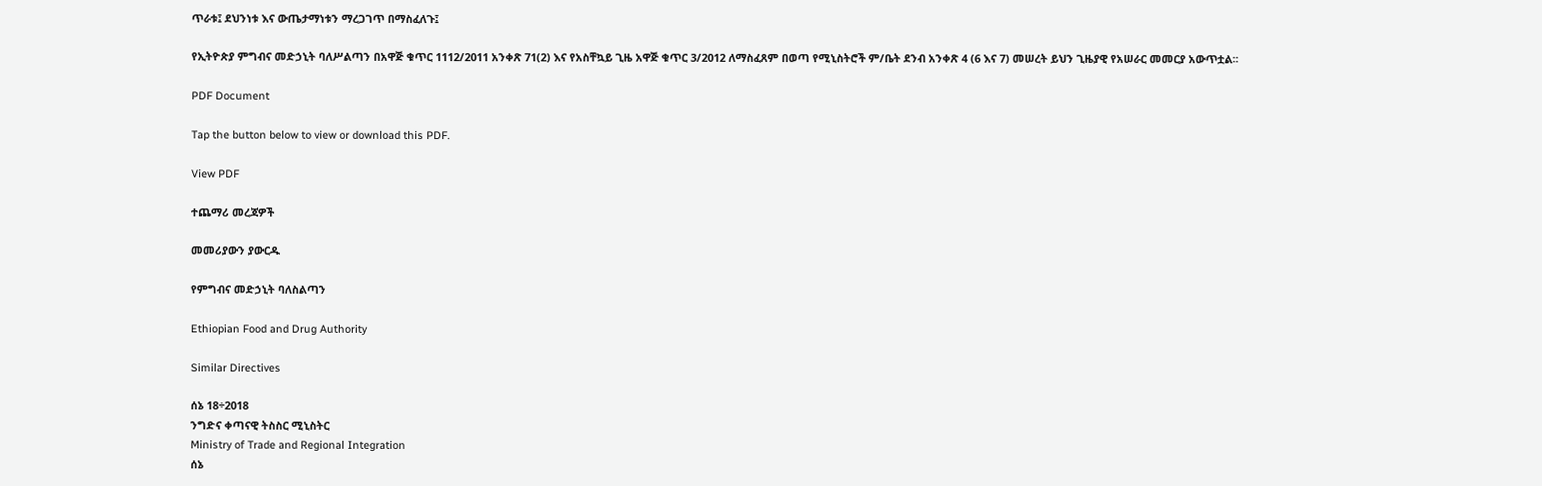ጥራቱ፤ ደህንነቱ እና ውጤታማነቱን ማረጋገጥ በማስፈለጉ፤

የኢትዮጵያ ምግብና መድኃኒት ባለሥልጣን በአዋጅ ቁጥር 1112/2011 አንቀጽ 71(2) እና የአስቸኳይ ጊዜ አዋጅ ቁጥር 3/2012 ለማስፈጸም በወጣ የሚኒስትሮች ም/ቤት ደንብ አንቀጽ 4 (6 እና 7) መሠረት ይህን ጊዜያዊ የአሠራር መመርያ አውጥቷል፡፡

PDF Document

Tap the button below to view or download this PDF.

View PDF

ተጨማሪ መረጃዎች

መመሪያውን ያውርዱ

የምግብና መድኃኒት ባለስልጣን

Ethiopian Food and Drug Authority

Similar Directives

ሰኔ 18÷2018
ንግድና ቀጣናዊ ትስስር ሚኒስትር
Ministry of Trade and Regional Integration
ሰኔ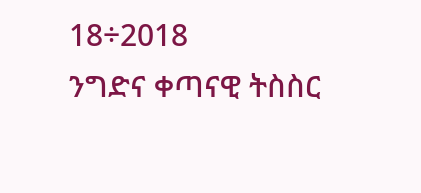18÷2018
ንግድና ቀጣናዊ ትስስር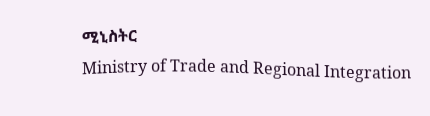ሚኒስትር
Ministry of Trade and Regional Integration